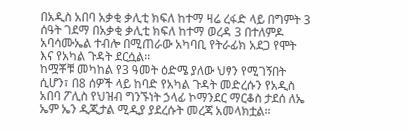በአዲስ አበባ አቃቂ ቃሊቲ ክፍለ ከተማ ዛሬ ረፋድ ላይ በግምት 3 ሰዓት ገደማ በአቃቂ ቃሊቲ ክፍለ ከተማ ወረዳ 3 በተለምዶ አባሳሙኤል ተብሎ በሚጠራው አካባቢ የትራፊክ አደጋ የሞት እና የአካል ጉዳት ደርሷል፡፡
ከሟቾቹ መካከል የ3 ዓመት ዕድሜ ያለው ህፃን የሚገኝበት ሲሆን፣ በ8 ሰዎች ላይ ከባድ የአካል ጉዳት መድረሱን የአዲስ አበባ ፖሊስ የህዝብ ግንኙነት ኃላፊ ኮማንደር ማርቆስ ታደሰ ለኤ ኤም ኤን ዲጂታል ሚዲያ ያደረሱት መረጃ አመላክቷል፡፡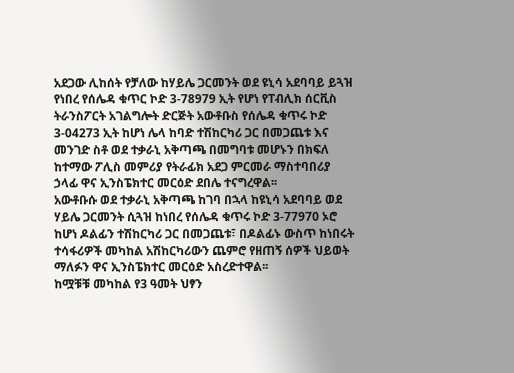አደጋው ሊከሰት የቻለው ከሃይሌ ጋርመንት ወደ ዩኒሳ አደባባይ ይጓዝ የነበረ የሰሌዳ ቁጥር ኮድ 3-78979 ኢት የሆነ የፐብሊክ ሰርቪስ ትራንስፖርት አገልግሎት ድርጅት አውቶቡስ የሰሌዳ ቁጥሩ ኮድ 3-04273 ኢት ከሆነ ሌላ ከባድ ተሽከርካሪ ጋር በመጋጨቱ እና መንገድ ስቶ ወደ ተቃራኒ አቅጣጫ በመግባቱ መሆኑን በክፍለ ከተማው ፖሊስ መምሪያ የትራፊክ አደጋ ምርመራ ማስተባበሪያ ኃላፊ ዋና ኢንስፔክተር መርዕድ ደበሌ ተናግረዋል፡፡
አውቶቡሱ ወደ ተቃራኒ አቅጣጫ ከገባ በኋላ ከዩኒሳ አደባባይ ወደ ሃይሌ ጋርመንት ሲጓዝ ከነበረ የሰሌዳ ቁጥሩ ኮድ 3-77970 ኦሮ ከሆነ ዶልፊን ተሽከርካሪ ጋር በመጋጨቱ፣ በዶልፊኑ ውስጥ ከነበሩት ተሳፋሪዎች መካከል አሽከርካሪውን ጨምሮ የዘጠኝ ሰዎች ህይወት ማለፉን ዋና ኢንስፔክተር መርዕድ አስረድተዋል፡፡
ከሟቹቹ መካከል የ3 ዓመት ህፃን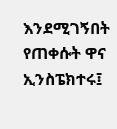እንደሚገኝበት የጠቀሱት ዋና ኢንስፔክተሩ፤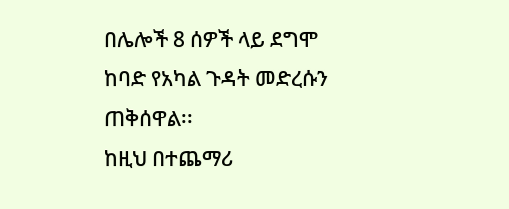በሌሎች 8 ሰዎች ላይ ደግሞ ከባድ የአካል ጉዳት መድረሱን ጠቅሰዋል፡፡
ከዚህ በተጨማሪ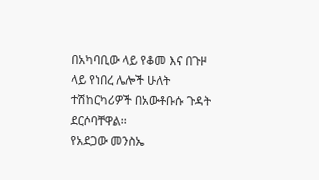በአካባቢው ላይ የቆመ እና በጉዞ ላይ የነበረ ሌሎች ሁለት ተሽከርካሪዎች በአውቶቡሱ ጉዳት ደርሶባቸዋል፡፡
የአደጋው መንስኤ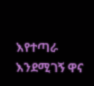እየተጣራ እንደሚገኝ ዋና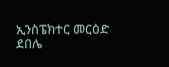ኢንስፔክተር መርዕድ ደበሌ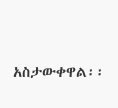አስታውቀዋል፡፡